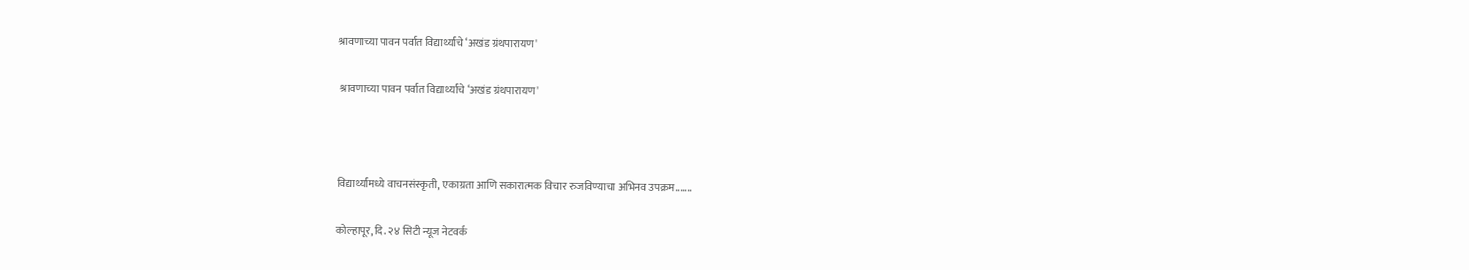श्रावणाच्या पावन पर्वात विद्यार्थ्यांचे ‘अखंड ग्रंथपारायण'

 श्रावणाच्या पावन पर्वात विद्यार्थ्यांचे ‘अखंड ग्रंथपारायण'



विद्यार्थ्यांमध्ये वाचनसंस्कृती, एकाग्रता आणि सकारात्मक विचार रुजविण्याचा अभिनव उपक्रम.......

कोल्हापूर, दि. २४ सिटी न्यूज नेटवर्क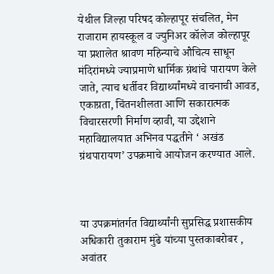येथील जिल्हा परिषद कोल्हापूर संचलित, मेन राजाराम हायस्कूल व ज्युनिअर कॉलेज कोल्हापूर या प्रशालेत श्रावण महिन्याचे औचित्य साधून मंदिरांमध्ये ज्याप्रमाणे धार्मिक ग्रंथांचे पारायण केले जाते, त्याच धर्तीवर विद्यार्थ्यांमध्ये वाचनाची आवड, एकाग्रता, चिंतनशीलता आणि सकारात्मक विचारसरणी निर्माण व्हावी, या उद्देशाने महाविद्यालयात अभिनव पद्धतीने ‘ अखंड ग्रंथपारायण’ उपक्रमाचे आयोजन करण्यात आले.



या उपक्रमांतर्गत विद्यार्थ्यांनी सुप्रसिद्ध प्रशासकीय अधिकारी तुकाराम मुंढे यांच्या पुस्तकाबरोबर , अवांतर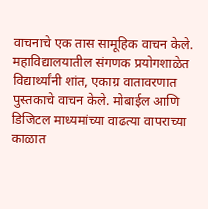वाचनाचे एक तास सामूहिक वाचन केले. महाविद्यालयातील संगणक प्रयोगशाळेत विद्यार्थ्यांनी शांत, एकाग्र वातावरणात पुस्तकाचे वाचन केले. मोबाईल आणि डिजिटल माध्यमांच्या वाढत्या वापराच्या काळात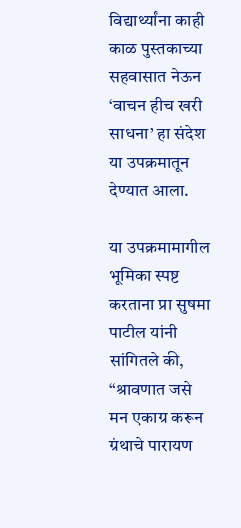विद्यार्थ्यांना काही काळ पुस्तकाच्या सहवासात नेऊन ‘वाचन हीच खरी साधना’ हा संदेश या उपक्रमातून देण्यात आला.

या उपक्रमामागील भूमिका स्पष्ट करताना प्रा सुषमा पाटील यांनी सांगितले की, “श्रावणात जसे मन एकाग्र करून ग्रंथाचे पारायण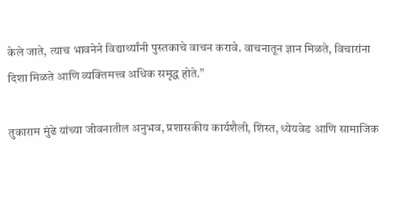केले जाते, त्याच भावनेने विद्यार्थ्यांनी पुस्तकाचे वाचन करावे. वाचनातून ज्ञान मिळते, विचारांना दिशा मिळते आणि व्यक्तिमत्त्व अधिक समृद्ध होते.”

तुकाराम मुंढे यांच्या जीवनातील अनुभव, प्रशासकीय कार्यशैली, शिस्त, ध्येयवेड आणि सामाजिक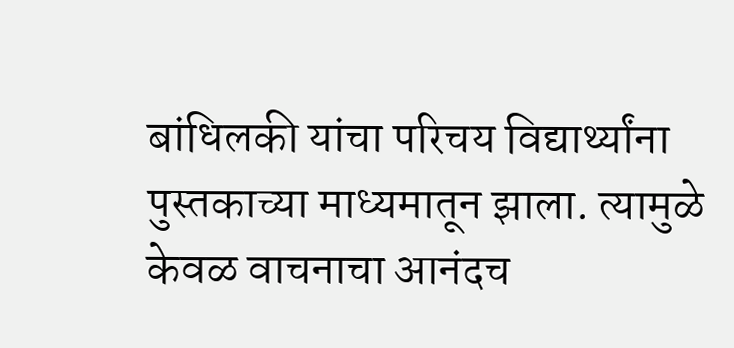बांधिलकी यांचा परिचय विद्यार्थ्यांना पुस्तकाच्या माध्यमातून झाला. त्यामुळे केवळ वाचनाचा आनंदच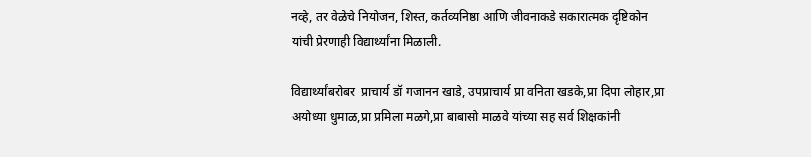नव्हे, तर वेळेचे नियोजन, शिस्त, कर्तव्यनिष्ठा आणि जीवनाकडे सकारात्मक दृष्टिकोन यांची प्रेरणाही विद्यार्थ्यांना मिळाली.

विद्यार्थ्यांबरोबर  प्राचार्य डॉ गजानन खाडे, उपप्राचार्य प्रा वनिता खडके,प्रा दिपा लोहार,प्रा अयोध्या धुमाळ,प्रा प्रमिला मळगे,प्रा बाबासो माळवे यांच्या सह सर्व शिक्षकांनी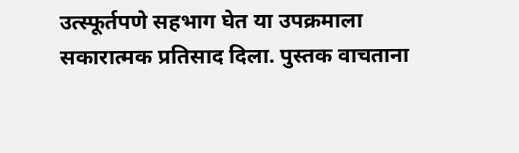उत्स्फूर्तपणे सहभाग घेत या उपक्रमाला सकारात्मक प्रतिसाद दिला. पुस्तक वाचताना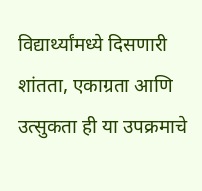विद्यार्थ्यांमध्ये दिसणारी शांतता, एकाग्रता आणि उत्सुकता ही या उपक्रमाचे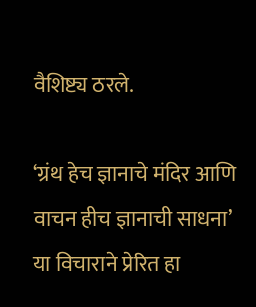वैशिष्ट्य ठरले.

‘ग्रंथ हेच ज्ञानाचे मंदिर आणि वाचन हीच ज्ञानाची साधना’ या विचाराने प्रेरित हा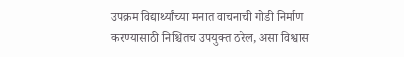उपक्रम विद्यार्थ्यांच्या मनात वाचनाची गोडी निर्माण करण्यासाठी निश्चितच उपयुक्त ठरेल, असा विश्वास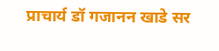प्राचार्य डॉ गजानन खाडे सर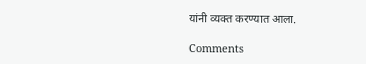यांनी व्यक्त करण्यात आला.

Comments